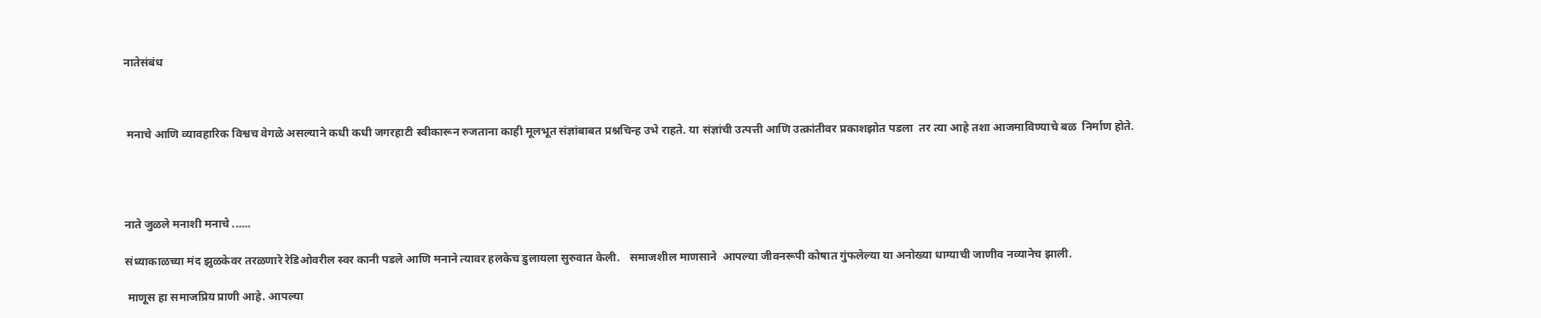नातेसंबंध



 मनाचे आणि व्यावहारिक विश्वच वेगळे असल्याने कधी कधी जगरहाटी स्वीकारून रुजताना काही मूलभूत संज्ञांबाबत प्रश्नचिन्ह उभे राहते. या संज्ञांची उत्पत्ती आणि उत्क्रांतीवर प्रकाशझोत पडला  तर त्या आहे तशा आजमाविण्याचे बळ  निर्माण होते.




नाते जुळले मनाशी मनाचे ......

संध्याकाळच्या मंद झुळकेवर तरळणारे रेडिओवरील स्वर कानी पडले आणि मनाने त्यावर हलकेच डुलायला सुरुवात केली.   समाजशील माणसाने  आपल्या जीवनरूपी कोषात गुंफलेल्या या अनोख्या धाग्याची जाणीव नव्यानेच झाली.

 माणूस हा समाजप्रिय प्राणी आहे. आपल्या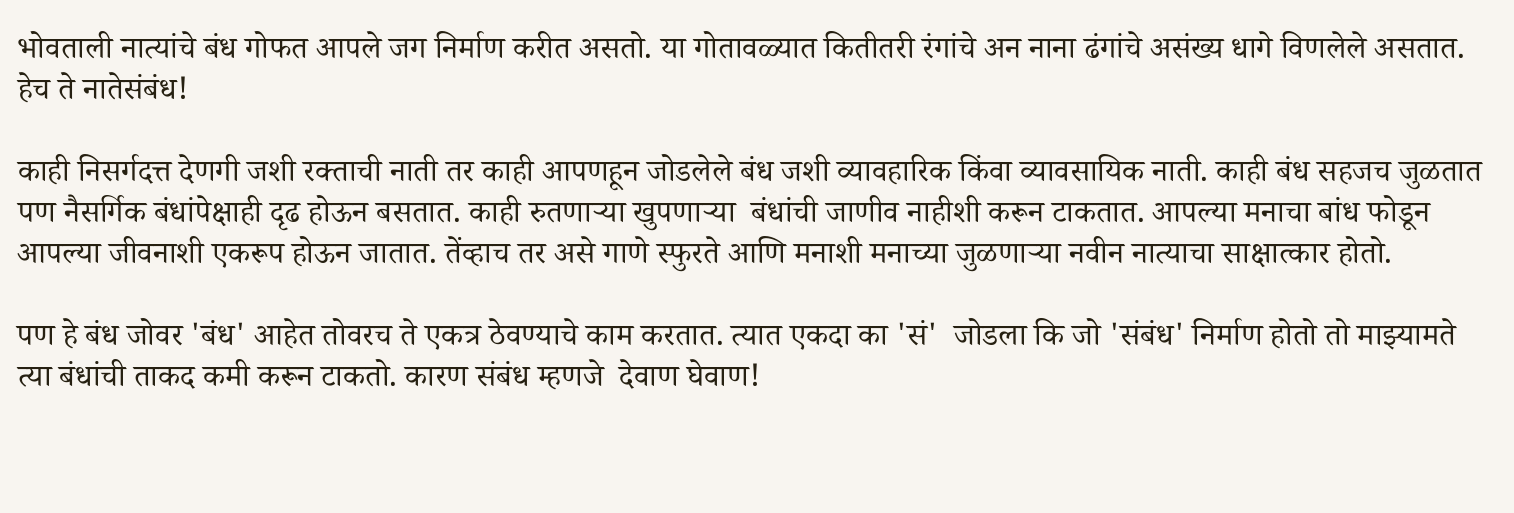भोवताली नात्यांचे बंध गोफत आपले जग निर्माण करीत असतो. या गोतावळ्यात कितीतरी रंगांचे अन नाना ढंगांचे असंख्य धागे विणलेले असतात. हेच ते नातेसंबंध!

काही निसर्गदत्त देणगी जशी रक्ताची नाती तर काही आपणहून जोडलेले बंध जशी व्यावहारिक किंवा व्यावसायिक नाती. काही बंध सहजच जुळतात पण नैसर्गिक बंधांपेक्षाही दृढ होऊन बसतात. काही रुतणाऱ्या खुपणाऱ्या  बंधांची जाणीव नाहीशी करून टाकतात. आपल्या मनाचा बांध फोडून आपल्या जीवनाशी एकरूप होऊन जातात. तेंव्हाच तर असे गाणे स्फुरते आणि मनाशी मनाच्या जुळणाऱ्या नवीन नात्याचा साक्षात्कार होतो.

पण हे बंध जोवर 'बंध' आहेत तोवरच ते एकत्र ठेवण्याचे काम करतात. त्यात एकदा का 'सं'  जोडला कि जो 'संबंध' निर्माण होतो तो माझ्यामते त्या बंधांची ताकद कमी करून टाकतो. कारण संबंध म्हणजे  देवाण घेवाण!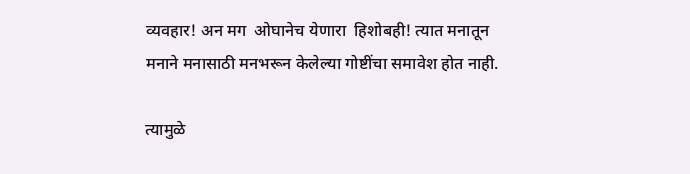व्यवहार! अन मग  ओघानेच येणारा  हिशोबही! त्यात मनातून मनाने मनासाठी मनभरून केलेल्या गोष्टींचा समावेश होत नाही.

त्यामुळे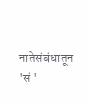नातेसंबंधातून 'सं '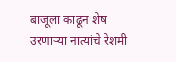बाजूला काढून शेष उरणाऱ्या नात्यांचे रेशमी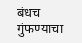बंधच गुंफण्याचा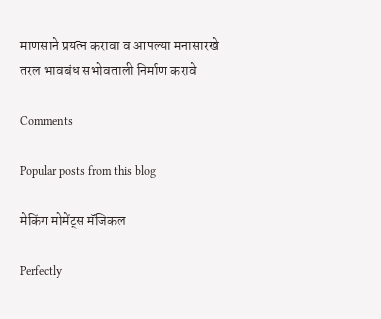माणसाने प्रयत्न करावा व आपल्या मनासारखे तरल भावबंध सभोवताली निर्माण करावे

Comments

Popular posts from this blog

मेकिंग मोमेंट्स मॅजिकल

Perfectly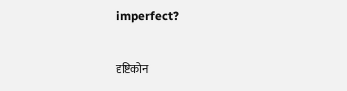imperfect?

दृष्टिकोन